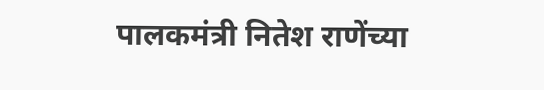पालकमंत्री नितेश राणेंच्या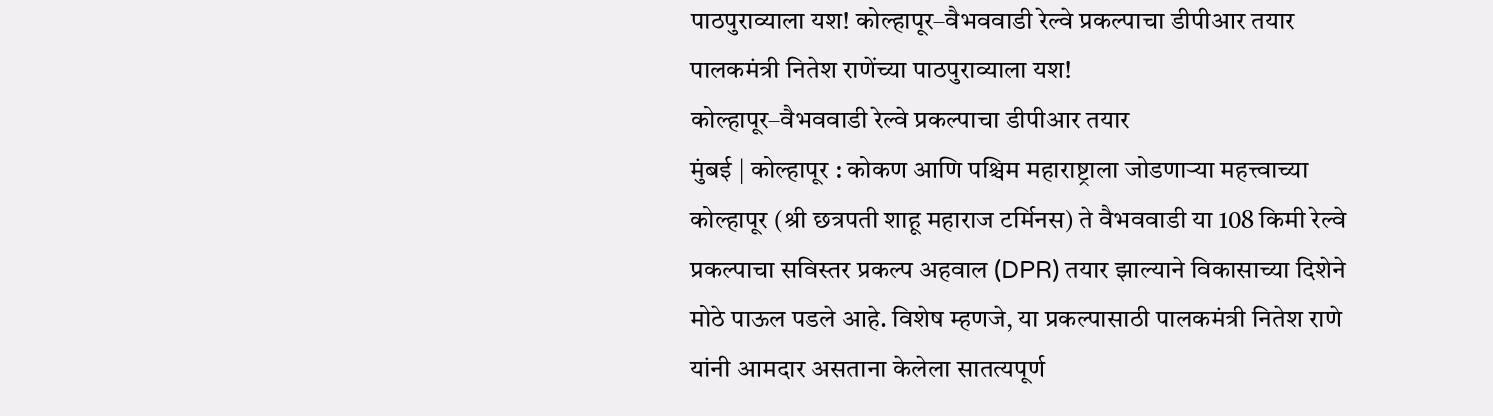पाठपुराव्याला यश! कोल्हापूर–वैभववाडी रेल्वे प्रकल्पाचा डीपीआर तयार
पालकमंत्री नितेश राणेंच्या पाठपुराव्याला यश!
कोल्हापूर–वैभववाडी रेल्वे प्रकल्पाचा डीपीआर तयार
मुंबई | कोल्हापूर : कोकण आणि पश्चिम महाराष्ट्राला जोडणाऱ्या महत्त्वाच्या कोल्हापूर (श्री छत्रपती शाहू महाराज टर्मिनस) ते वैभववाडी या 108 किमी रेल्वे प्रकल्पाचा सविस्तर प्रकल्प अहवाल (DPR) तयार झाल्याने विकासाच्या दिशेने मोठे पाऊल पडले आहे. विशेष म्हणजे, या प्रकल्पासाठी पालकमंत्री नितेश राणे यांनी आमदार असताना केलेला सातत्यपूर्ण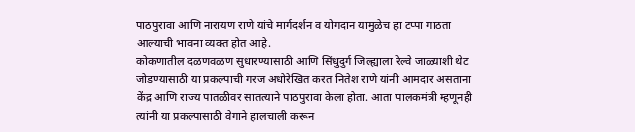पाठपुरावा आणि नारायण राणे यांचे मार्गदर्शन व योगदान यामुळेच हा टप्पा गाठता आल्याची भावना व्यक्त होत आहे.
कोकणातील दळणवळण सुधारण्यासाठी आणि सिंधुदुर्ग जिल्ह्याला रेल्वे जाळ्याशी थेट जोडण्यासाठी या प्रकल्पाची गरज अधोरेखित करत नितेश राणे यांनी आमदार असताना केंद्र आणि राज्य पातळीवर सातत्याने पाठपुरावा केला होता. आता पालकमंत्री म्हणूनही त्यांनी या प्रकल्पासाठी वेगाने हालचाली करून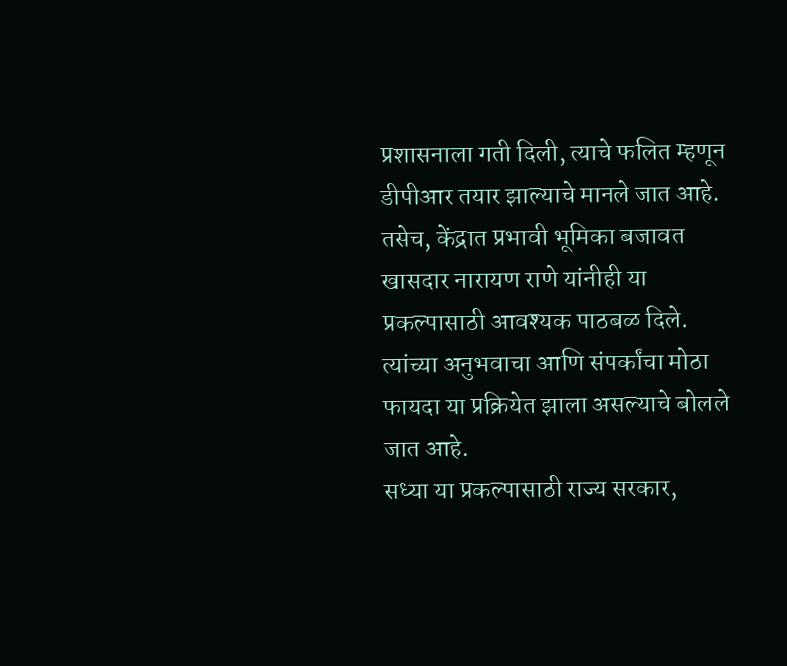प्रशासनाला गती दिली, त्याचे फलित म्हणून डीपीआर तयार झाल्याचे मानले जात आहे.
तसेच, केंद्रात प्रभावी भूमिका बजावत खासदार नारायण राणे यांनीही या प्रकल्पासाठी आवश्यक पाठबळ दिले. त्यांच्या अनुभवाचा आणि संपर्कांचा मोठा फायदा या प्रक्रियेत झाला असल्याचे बोलले जात आहे.
सध्या या प्रकल्पासाठी राज्य सरकार,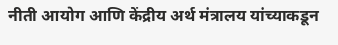नीती आयोग आणि केंद्रीय अर्थ मंत्रालय यांच्याकडून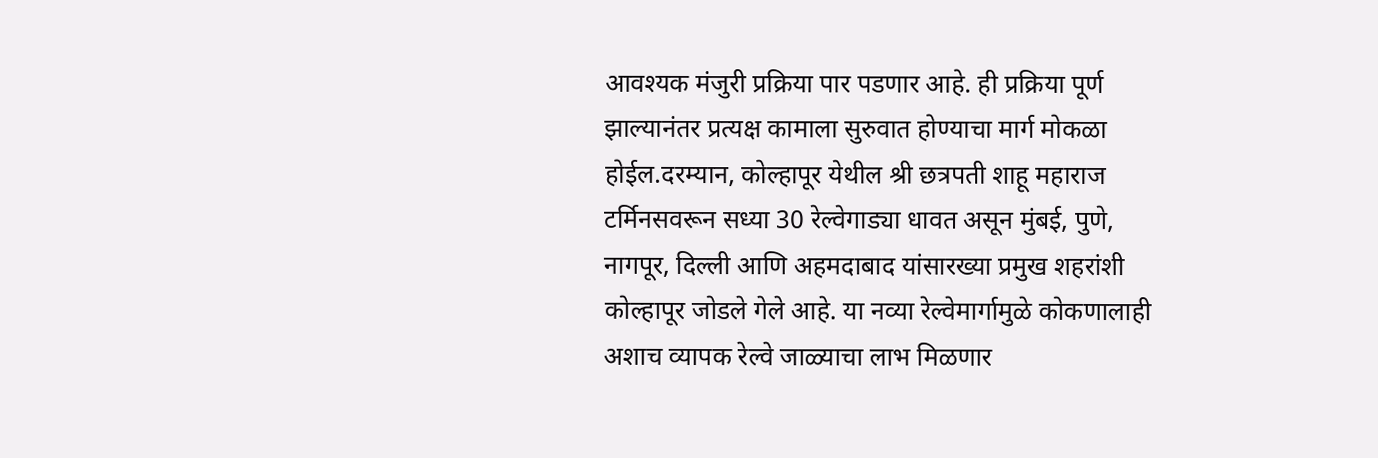आवश्यक मंजुरी प्रक्रिया पार पडणार आहे. ही प्रक्रिया पूर्ण झाल्यानंतर प्रत्यक्ष कामाला सुरुवात होण्याचा मार्ग मोकळा होईल.दरम्यान, कोल्हापूर येथील श्री छत्रपती शाहू महाराज टर्मिनसवरून सध्या 30 रेल्वेगाड्या धावत असून मुंबई, पुणे, नागपूर, दिल्ली आणि अहमदाबाद यांसारख्या प्रमुख शहरांशी कोल्हापूर जोडले गेले आहे. या नव्या रेल्वेमार्गामुळे कोकणालाही अशाच व्यापक रेल्वे जाळ्याचा लाभ मिळणार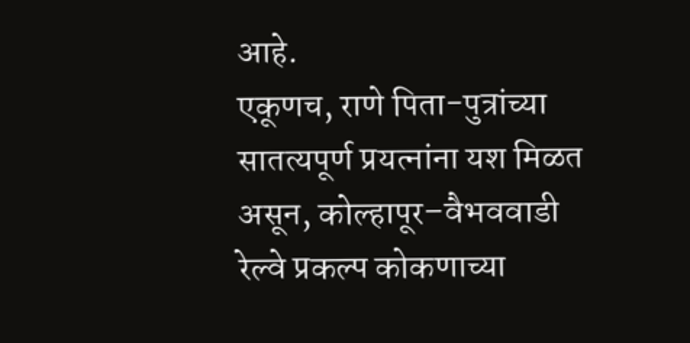आहे.
एकूणच, राणे पिता-पुत्रांच्या सातत्यपूर्ण प्रयत्नांना यश मिळत असून, कोल्हापूर–वैभववाडी रेल्वे प्रकल्प कोकणाच्या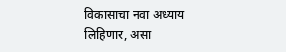विकासाचा नवा अध्याय लिहिणार, असा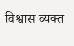विश्वास व्यक्त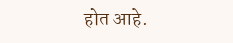होत आहे.